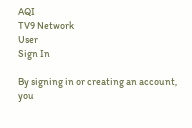AQI
TV9 Network
User
Sign In

By signing in or creating an account, you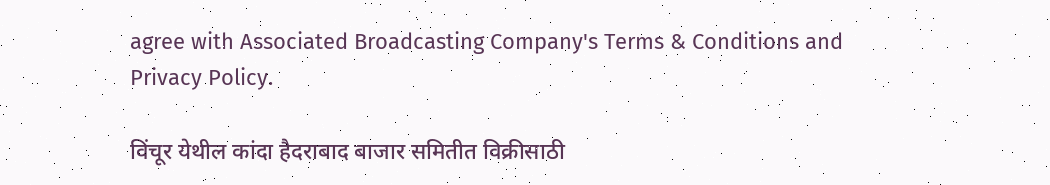agree with Associated Broadcasting Company's Terms & Conditions and Privacy Policy.

विंचूर येथील कांदा हैदराबाद बाजार समितीत विक्रीसाठी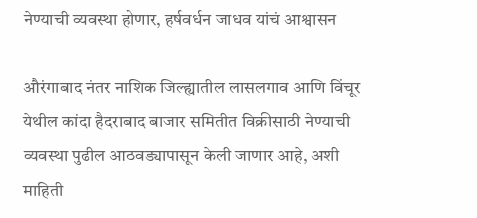नेण्याची व्यवस्था होणार, हर्षवर्धन जाधव यांचं आश्वासन

औरंगाबाद नंतर नाशिक जिल्ह्यातील लासलगाव आणि विंचूर येथील कांदा हैदराबाद बाजार समितीत विक्रीसाठी नेण्याची व्यवस्था पुढील आठवड्यापासून केली जाणार आहे, अशी माहिती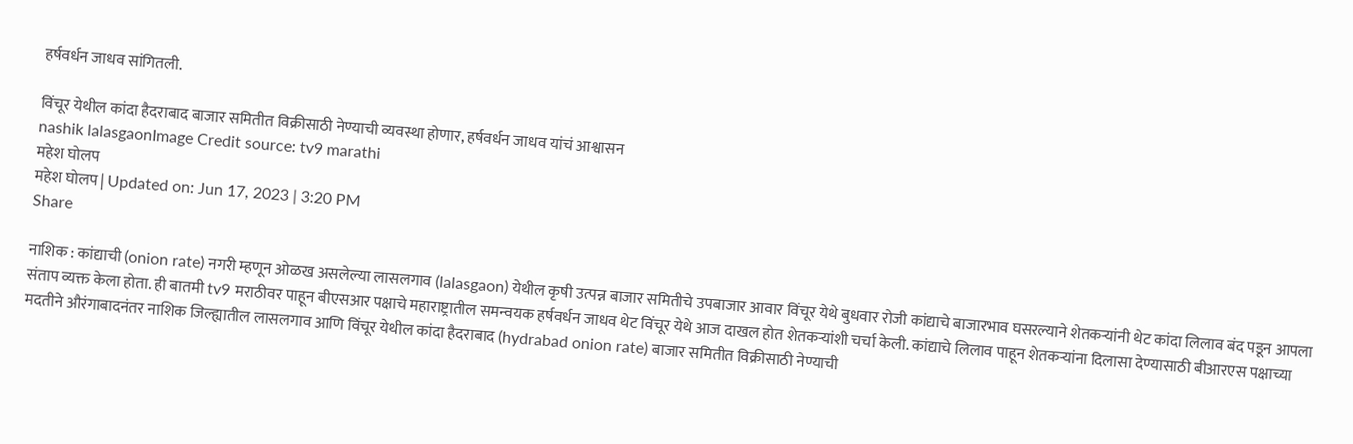हर्षवर्धन जाधव सांगितली.

विंचूर येथील कांदा हैदराबाद बाजार समितीत विक्रीसाठी नेण्याची व्यवस्था होणार, हर्षवर्धन जाधव यांचं आश्वासन
nashik lalasgaonImage Credit source: tv9 marathi
महेश घोलप
महेश घोलप | Updated on: Jun 17, 2023 | 3:20 PM
Share

नाशिक : कांद्याची (onion rate) नगरी म्हणून ओळख असलेल्या लासलगाव (lalasgaon) येथील कृषी उत्पन्न बाजार समितीचे उपबाजार आवार विंचूर येथे बुधवार रोजी कांद्याचे बाजारभाव घसरल्याने शेतकऱ्यांनी थेट कांदा लिलाव बंद पडून आपला संताप व्यक्त केला होता. ही बातमी tv9 मराठीवर पाहून बीएसआर पक्षाचे महाराष्ट्रातील समन्वयक हर्षवर्धन जाधव थेट विंचूर येथे आज दाखल होत शेतकऱ्यांशी चर्चा केली. कांद्याचे लिलाव पाहून शेतकऱ्यांना दिलासा देण्यासाठी बीआरएस पक्षाच्या मदतीने औरंगाबादनंतर नाशिक जिल्ह्यातील लासलगाव आणि विंचूर येथील कांदा हैदराबाद (hydrabad onion rate) बाजार समितीत विक्रीसाठी नेण्याची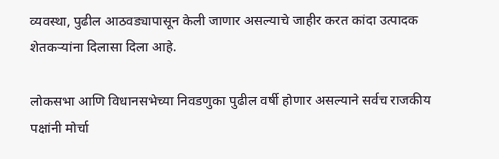व्यवस्था, पुढील आठवड्यापासून केली जाणार असल्याचे जाहीर करत कांदा उत्पादक शेतकऱ्यांना दिलासा दिला आहे.

लोकसभा आणि विधानसभेच्या निवडणुका पुढील वर्षी होणार असल्याने सर्वच राजकीय पक्षांनी मोर्चा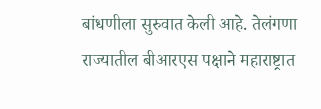बांधणीला सुरुवात केली आहे. तेलंगणा राज्यातील बीआरएस पक्षाने महाराष्ट्रात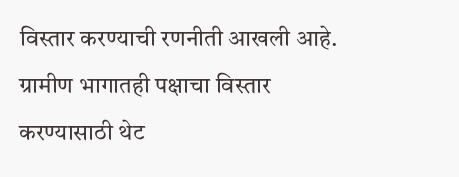विस्तार करण्याची रणनीती आखली आहे. ग्रामीण भागातही पक्षाचा विस्तार करण्यासाठी थेट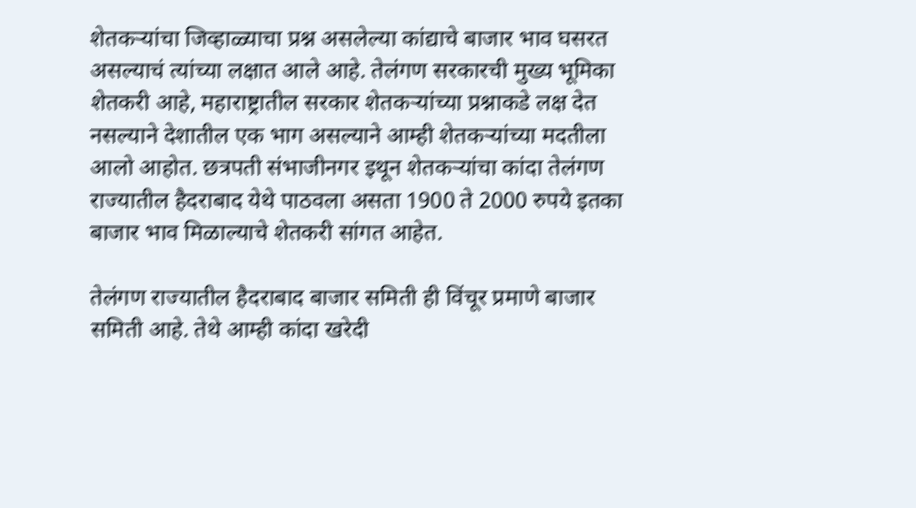शेतकऱ्यांचा जिव्हाळ्याचा प्रश्न असलेल्या कांद्याचे बाजार भाव घसरत असल्याचं त्यांच्या लक्षात आले आहे. तेलंगण सरकारची मुख्य भूमिका शेतकरी आहे, महाराष्ट्रातील सरकार शेतकऱ्यांच्या प्रश्नाकडे लक्ष देत नसल्याने देशातील एक भाग असल्याने आम्ही शेतकऱ्यांच्या मदतीला आलो आहोत. छत्रपती संभाजीनगर इथून शेतकऱ्यांचा कांदा तेलंगण राज्यातील हैदराबाद येथे पाठवला असता 1900 ते 2000 रुपये इतका बाजार भाव मिळाल्याचे शेतकरी सांगत आहेत.

तेलंगण राज्यातील हैदराबाद बाजार समिती ही विंचूर प्रमाणे बाजार समिती आहे. तेथे आम्ही कांदा खरेदी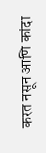करत नसून आणि कांदा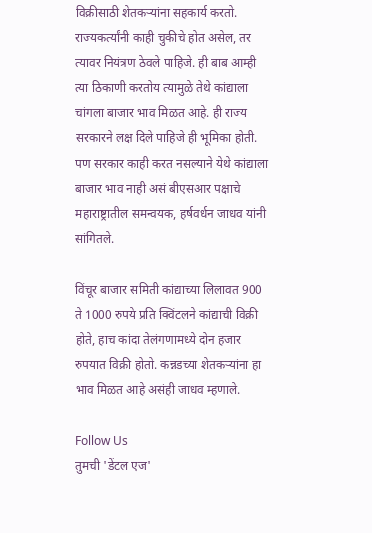विक्रीसाठी शेतकऱ्यांना सहकार्य करतो. राज्यकर्त्यांनी काही चुकीचे होत असेल, तर त्यावर नियंत्रण ठेवले पाहिजे. ही बाब आम्ही त्या ठिकाणी करतोय त्यामुळे तेथे कांद्याला चांगला बाजार भाव मिळत आहे. ही राज्य सरकारने लक्ष दिले पाहिजे ही भूमिका होती. पण सरकार काही करत नसल्याने येथे कांद्याला बाजार भाव नाही असं बीएसआर पक्षाचे महाराष्ट्रातील समन्वयक, हर्षवर्धन जाधव यांनी सांगितले.

विंचूर बाजार समिती कांद्याच्या लिलावत 900 ते 1000 रुपये प्रति क्विंटलने कांद्याची विक्री होते, हाच कांदा तेलंगणामध्ये दोन हजार रुपयात विक्री होतो. कन्नडच्या शेतकऱ्यांना हा भाव मिळत आहे असंही जाधव म्हणाले.

Follow Us
तुमची 'डेंटल एज'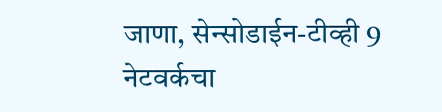जाणा, सेन्सोडाईन-टीव्ही 9 नेटवर्कचा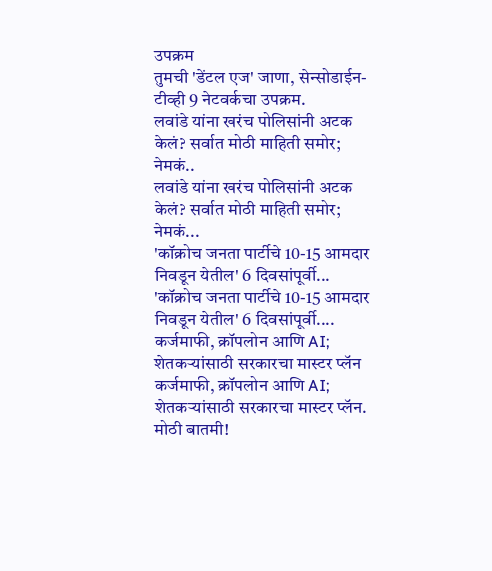उपक्रम
तुमची 'डेंटल एज' जाणा, सेन्सोडाईन-टीव्ही 9 नेटवर्कचा उपक्रम.
लवांडे यांना खरंच पोलिसांनी अटक केलं? सर्वात मोठी माहिती समोर; नेमकं..
लवांडे यांना खरंच पोलिसांनी अटक केलं? सर्वात मोठी माहिती समोर; नेमकं...
'कॉक्रोच जनता पार्टीचे 10-15 आमदार निवडून येतील' 6 दिवसांपूर्वी...
'कॉक्रोच जनता पार्टीचे 10-15 आमदार निवडून येतील' 6 दिवसांपूर्वी....
कर्जमाफी, क्रॉपलोन आणि AI; शेतकऱ्यांसाठी सरकारचा मास्टर प्लॅन
कर्जमाफी, क्रॉपलोन आणि AI; शेतकऱ्यांसाठी सरकारचा मास्टर प्लॅन.
मोठी बातमी!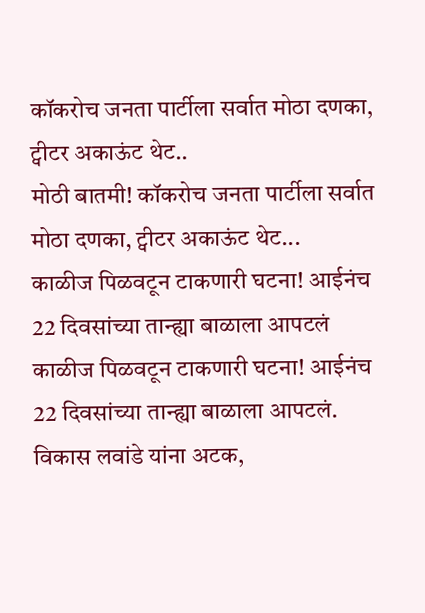कॉकरोच जनता पार्टीला सर्वात मोठा दणका, ट्वीटर अकाऊंट थेट..
मोठी बातमी! कॉकरोच जनता पार्टीला सर्वात मोठा दणका, ट्वीटर अकाऊंट थेट...
काळीज पिळवटून टाकणारी घटना! आईनंच 22 दिवसांच्या तान्ह्या बाळाला आपटलं
काळीज पिळवटून टाकणारी घटना! आईनंच 22 दिवसांच्या तान्ह्या बाळाला आपटलं.
विकास लवांडे यांना अटक,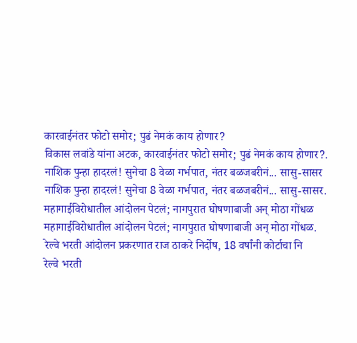कारवाईनंतर फोटो समोर; पुढं नेमकं काय होणार?
विकास लवांडे यांना अटक, कारवाईनंतर फोटो समोर; पुढं नेमकं काय होणार?.
नाशिक पुन्हा हादरलं! सुनेचा 8 वेळा गर्भपात, नंतर बळजबरीनं... सासु-सासर
नाशिक पुन्हा हादरलं! सुनेचा 8 वेळा गर्भपात, नंतर बळजबरीनं... सासु-सासर.
महागाईविरोधातील आंदोलन पेटलं; नागपुरात घोषणाबाजी अन् मोठा गोंधळ
महागाईविरोधातील आंदोलन पेटलं; नागपुरात घोषणाबाजी अन् मोठा गोंधळ.
रेल्वे भरती आंदोलन प्रकरणात राज ठाकरे निर्दोष, 18 वर्षांनी कोर्टाचा नि
रेल्वे भरती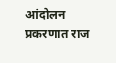आंदोलन प्रकरणात राज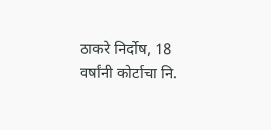ठाकरे निर्दोष, 18 वर्षांनी कोर्टाचा नि.